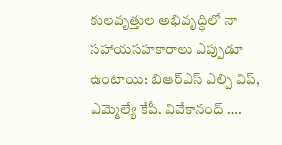కులవృత్తుల అభివృద్ధిలో నా సహాయసహకారాలు ఎప్పుడూ ఉంటాయి: బిఆర్ఎస్ ఎల్పి విప్, ఎమ్మెల్యే కేపీ. వివేకానంద్ ….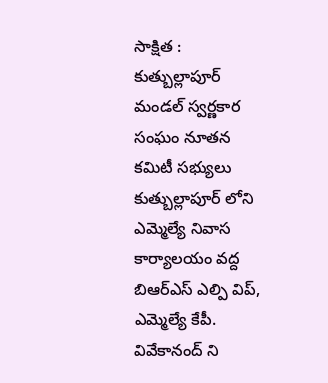సాక్షిత : కుత్బుల్లాపూర్ మండల్ స్వర్ణకార సంఘం నూతన కమిటీ సభ్యులు కుత్బుల్లాపూర్ లోని ఎమ్మెల్యే నివాస కార్యాలయం వద్ద బిఆర్ఎస్ ఎల్పి విప్, ఎమ్మెల్యే కేపీ. వివేకానంద్ ని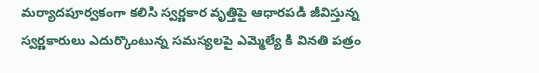మర్యాదపూర్వకంగా కలిసి స్వర్ణకార వృత్తిపై ఆధారపడి జీవిస్తున్న స్వర్ణకారులు ఎదుర్కొంటున్న సమస్యలపై ఎమ్మెల్యే కి వినతి పత్రం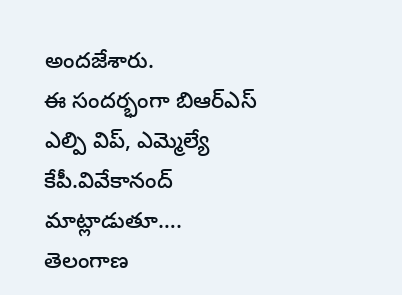అందజేశారు.
ఈ సందర్భంగా బిఆర్ఎస్ ఎల్పి విప్, ఎమ్మెల్యే కేపీ.వివేకానంద్ మాట్లాడుతూ…. తెలంగాణ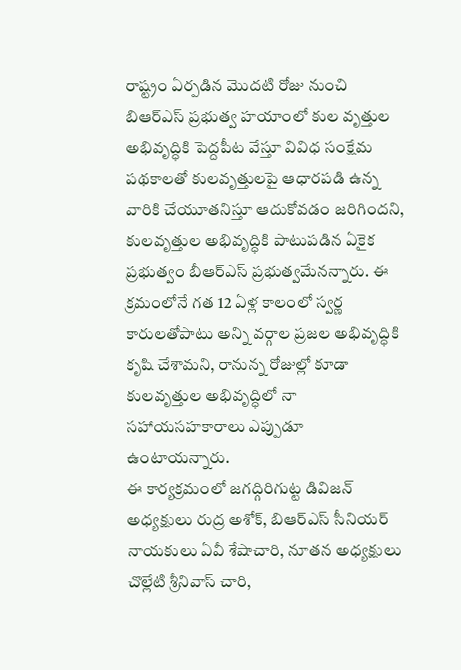రాష్ట్రం ఏర్పడిన మొదటి రోజు నుంచి బిఆర్ఎస్ ప్రభుత్వ హయాంలో కుల వృత్తుల అభివృద్ధికి పెద్దపీట వేస్తూ వివిధ సంక్షేమ పథకాలతో కులవృత్తులపై ఆధారపడి ఉన్న వారికి చేయూతనిస్తూ ఆదుకోవడం జరిగిందని, కులవృత్తుల అభివృద్ధికి పాటుపడిన ఏకైక ప్రభుత్వం బీఆర్ఎస్ ప్రభుత్వమేనన్నారు. ఈ క్రమంలోనే గత 12 ఏళ్ల కాలంలో స్వర్ణ కారులతోపాటు అన్ని వర్గాల ప్రజల అభివృద్ధికి కృషి చేశామని, రానున్న రోజుల్లో కూడా కులవృత్తుల అభివృద్ధిలో నా సహాయసహకారాలు ఎప్పుడూ ఉంటాయన్నారు.
ఈ కార్యక్రమంలో జగద్గిరిగుట్ట డివిజన్ అధ్యక్షులు రుద్ర అశోక్, బిఆర్ఎస్ సీనియర్ నాయకులు ఏవీ శేషాచారి, నూతన అధ్యక్షులు చొల్లేటి శ్రీనివాస్ చారి,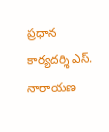ప్రధాన కార్యదర్శి ఎస్. నారాయణ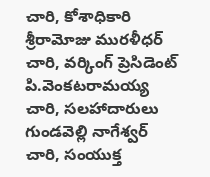చారి, కోశాధికారి శ్రీరామోజు మురళీధర్ చారి, వర్కింగ్ ప్రెసిడెంట్ పి.వెంకటరామయ్య చారి, సలహాదారులు గుండవెల్లి నాగేశ్వర్ చారి, సంయుక్త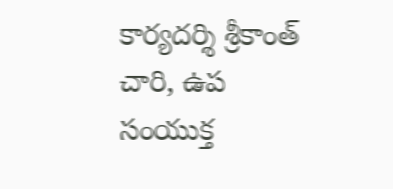కార్యదర్శి శ్రీకాంత్ చారి, ఉప సంయుక్త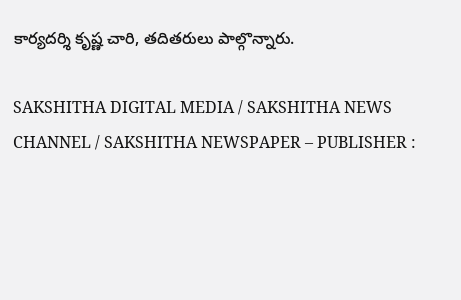కార్యదర్శి కృష్ణ చారి, తదితరులు పాల్గొన్నారు.

SAKSHITHA DIGITAL MEDIA / SAKSHITHA NEWS CHANNEL / SAKSHITHA NEWSPAPER – PUBLISHER :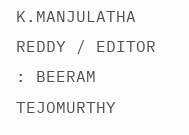K.MANJULATHA REDDY / EDITOR : BEERAM TEJOMURTHY